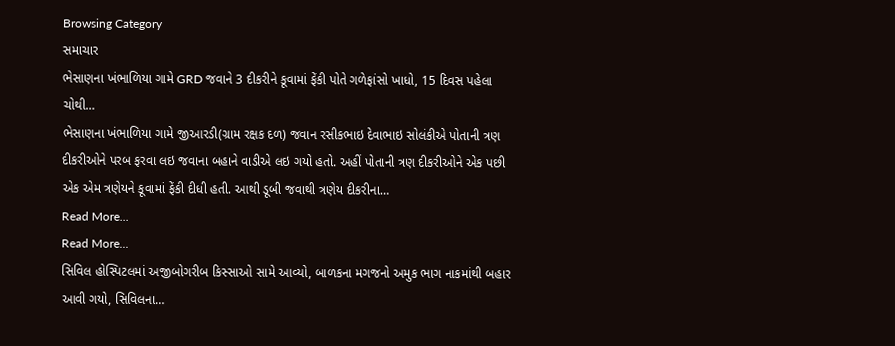Browsing Category
સમાચાર
ભેસાણના ખંભાળિયા ગામે GRD જવાને 3 દીકરીને કૂવામાં ફેંકી પોતે ગળેફાંસો ખાધો, 15 દિવસ પહેલા ચોથી…
ભેસાણના ખંભાળિયા ગામે જીઆરડી(ગ્રામ રક્ષક દળ) જવાન રસીકભાઇ દેવાભાઇ સોલંકીએ પોતાની ત્રણ દીકરીઓને પરબ ફરવા લઇ જવાના બહાને વાડીએ લઇ ગયો હતો. અહીં પોતાની ત્રણ દીકરીઓને એક પછી એક એમ ત્રણેયને કૂવામાં ફેંકી દીધી હતી. આથી ડૂબી જવાથી ત્રણેય દીકરીના…
Read More...
Read More...
સિવિલ હોસ્પિટલમાં અજીબોગરીબ કિસ્સાઓ સામે આવ્યો, બાળકના મગજનો અમુક ભાગ નાકમાંથી બહાર આવી ગયો, સિવિલના…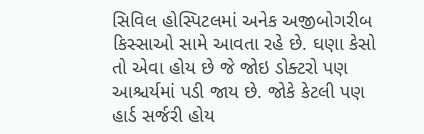સિવિલ હોસ્પિટલમાં અનેક અજીબોગરીબ કિસ્સાઓ સામે આવતા રહે છે. ઘણા કેસો તો એવા હોય છે જે જોઇ ડોક્ટરો પણ આશ્ચર્યમાં પડી જાય છે. જોકે કેટલી પણ હાર્ડ સર્જરી હોય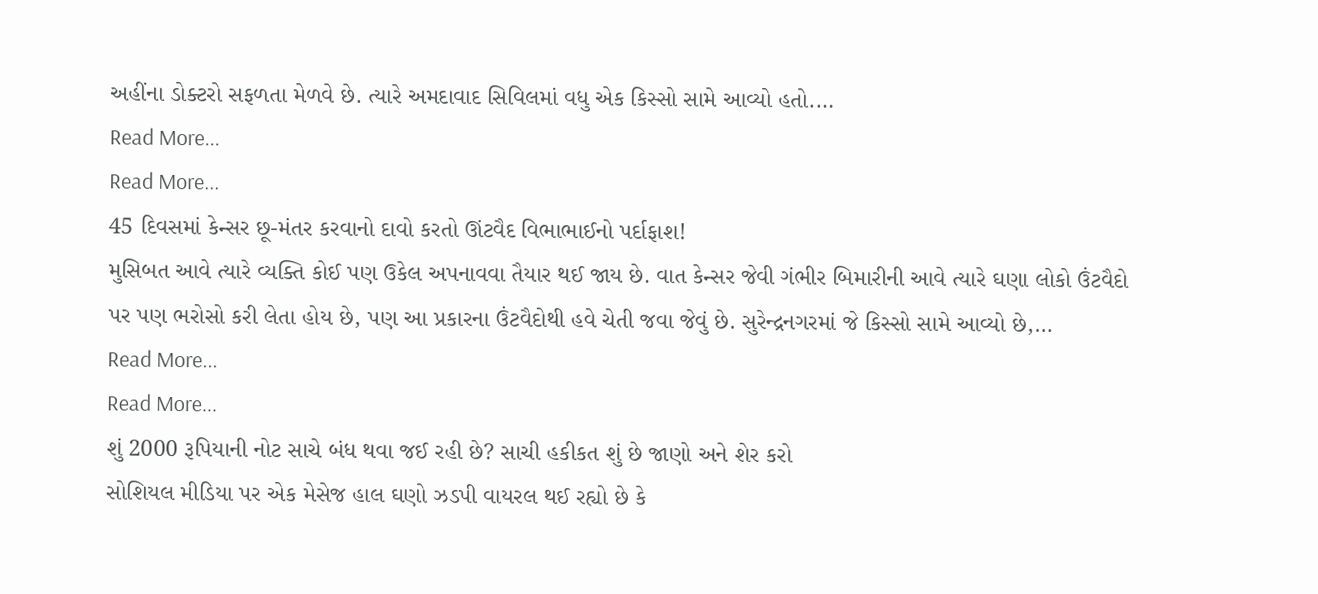અહીંના ડોક્ટરો સફળતા મેળવે છે. ત્યારે અમદાવાદ સિવિલમાં વધુ એક કિસ્સો સામે આવ્યો હતો.…
Read More...
Read More...
45 દિવસમાં કેન્સર છૂ-મંતર કરવાનો દાવો કરતો ઊંટવૈદ વિભાભાઈનો પર્દાફાશ!
મુસિબત આવે ત્યારે વ્યક્તિ કોઈ પણ ઉકેલ અપનાવવા તૈયાર થઈ જાય છે. વાત કેન્સર જેવી ગંભીર બિમારીની આવે ત્યારે ઘણા લોકો ઉંટવૈદો પર પણ ભરોસો કરી લેતા હોય છે, પણ આ પ્રકારના ઉંટવૈદોથી હવે ચેતી જવા જેવું છે. સુરેન્દ્રનગરમાં જે કિસ્સો સામે આવ્યો છે,…
Read More...
Read More...
શું 2000 રૂપિયાની નોટ સાચે બંધ થવા જઈ રહી છે? સાચી હકીકત શું છે જાણો અને શેર કરો
સોશિયલ મીડિયા પર એક મેસેજ હાલ ઘણો ઝડપી વાયરલ થઈ રહ્યો છે કે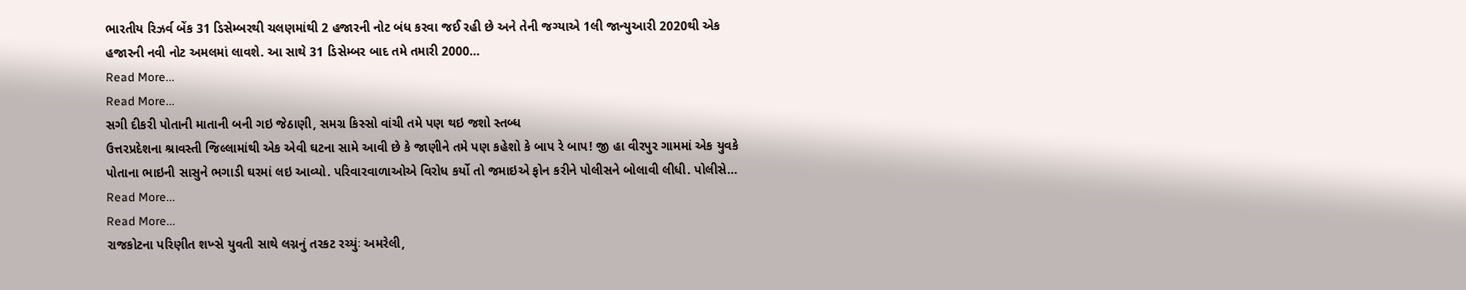ભારતીય રિઝર્વ બેંક 31 ડિસેમ્બરથી ચલણમાંથી 2 હજારની નોટ બંધ કરવા જઈ રહી છે અને તેની જગ્યાએ 1લી જાન્યુઆરી 2020થી એક હજારની નવી નોટ અમલમાં લાવશે. આ સાથે 31 ડિસેમ્બર બાદ તમે તમારી 2000…
Read More...
Read More...
સગી દીકરી પોતાની માતાની બની ગઇ જેઠાણી, સમગ્ર કિસ્સો વાંચી તમે પણ થઇ જશો સ્તબ્ધ
ઉત્તરપ્રદેશના શ્રાવસ્તી જિલ્લામાંથી એક એવી ઘટના સામે આવી છે કે જાણીને તમે પણ કહેશો કે બાપ રે બાપ! જી હા વીરપુર ગામમાં એક યુવકે પોતાના ભાઇની સાસુને ભગાડી ઘરમાં લઇ આવ્યો. પરિવારવાળાઓએ વિરોધ કર્યો તો જમાઇએ ફોન કરીને પોલીસને બોલાવી લીધી. પોલીસે…
Read More...
Read More...
રાજકોટના પરિણીત શખ્સે યુવતી સાથે લગ્નનું તરકટ રચ્યુંઃ અમરેલી,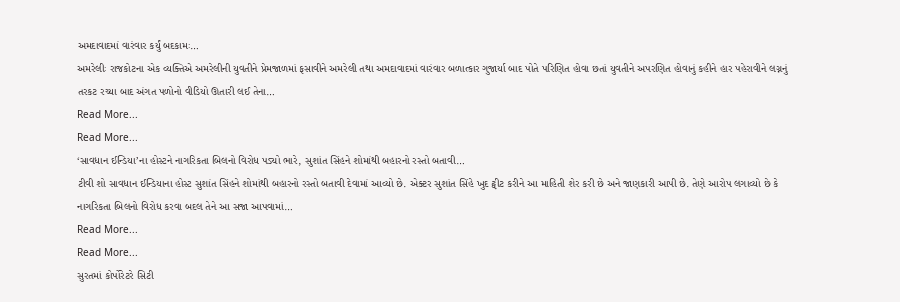અમદાવાદમાં વારંવાર કર્યું બદકામઃ…
અમરેલીઃ રાજકોટના એક વ્યક્તિએ અમરેલીની યુવતીને પ્રેમજાળમાં ફસાવીને અમરેલી તથા અમદાવાદમાં વારંવાર બળાત્કાર ગુજાર્યા બાદ પોતે પરિણિત હોવા છતાં યુવતીને અપરણિત હોવાનું કહીને હાર પહેરાવીને લગ્નનું તરકટ રચ્યા બાદ અંગત પળોનો વીડિયો ઊતારી લઈ તેના…
Read More...
Read More...
‘સાવધાન ઈન્ડિયા’ના હોસ્ટને નાગરિકતા બિલનો વિરોધ પડ્યો ભારે, સુશાંત સિંહને શોમાંથી બહારનો રસ્તો બતાવી…
ટીવી શો સાવધાન ઈન્ડિયાના હોસ્ટ સુશાંત સિંહને શોમાંથી બહારનો રસ્તો બતાવી દેવામાં આવ્યો છે. એક્ટર સુશાંત સિંહે ખુદ ટ્વીટ કરીને આ માહિતી શેર કરી છે અને જાણકારી આપી છે. તેણે આરોપ લગાવ્યો છે કે નાગરિકતા બિલનો વિરોધ કરવા બદલ તેને આ સજા આપવામાં…
Read More...
Read More...
સુરતમાં કોર્પોરેટરે સિટી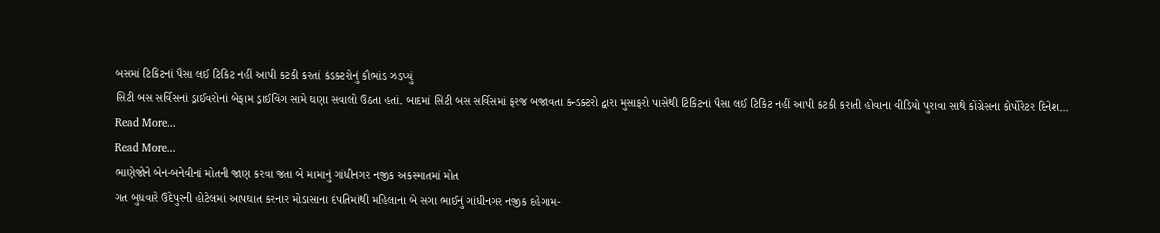બસમાં ટિકિટનાં પૈસા લઈ ટિકિટ નહીં આપી કટકી કરતાં કંડક્ટરોનું કૌભાંડ ઝડપ્યું
સિટી બસ સર્વિસનાં ડ્રાઈવરોનાં બેફામ ડ્રાઈવિંગ સામે ઘણા સવાલો ઉઠતા હતાં. બાદમાં સિટી બસ સર્વિસમાં ફરજ બજાવતા કન્ડક્ટરો દ્વારા મુસાફરો પાસેથી ટિકિટનાં પૈસા લઈ ટિકિટ નહીં આપી કટકી કરાતી હોવાના વીડિયો પુરાવા સાથે કોંગ્રેસના કોર્પોરેટર દિનેશ…
Read More...
Read More...
ભાણેજોને બેન-બનેવીનાં મોતની જાણ કરવા જતા બે મામાનું ગાંધીનગર નજીક અકસ્માતમાં મોત
ગત બુધવારે ઉદેપુરની હોટેલમાં આપઘાત કરનાર મોડાસાના દંપતિમાંથી મહિલાના બે સગા ભાઈનું ગાંધીનગર નજીક દહેગામ-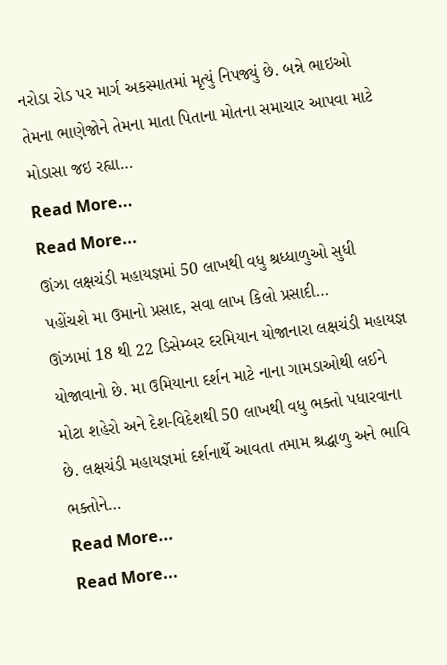નરોડા રોડ પર માર્ગ અકસ્માતમાં મૃત્યું નિપજ્યું છે. બન્ને ભાઇઓ તેમના ભાણેજોને તેમના માતા પિતાના મોતના સમાચાર આપવા માટે મોડાસા જઇ રહ્યા…
Read More...
Read More...
ઊંઝા લક્ષચંડી મહાયજ્ઞમાં 50 લાખથી વધુ શ્રધ્ધાળુઓ સુધી પહોંચશે મા ઉમાનો પ્રસાદ, સવા લાખ કિલો પ્રસાદી…
ઊંઝામાં 18 થી 22 ડિસેમ્બર દરમિયાન યોજાનારા લક્ષચંડી મહાયજ્ઞ યોજાવાનો છે. મા ઉમિયાના દર્શન માટે નાના ગામડાઓથી લઈને મોટા શહેરો અને દેશ-વિદેશથી 50 લાખથી વધુ ભક્તો પધારવાના છે. લક્ષચંડી મહાયજ્ઞમાં દર્શનાર્થે આવતા તમામ શ્રદ્ધાળુ અને ભાવિ ભક્તોને…
Read More...
Read More...